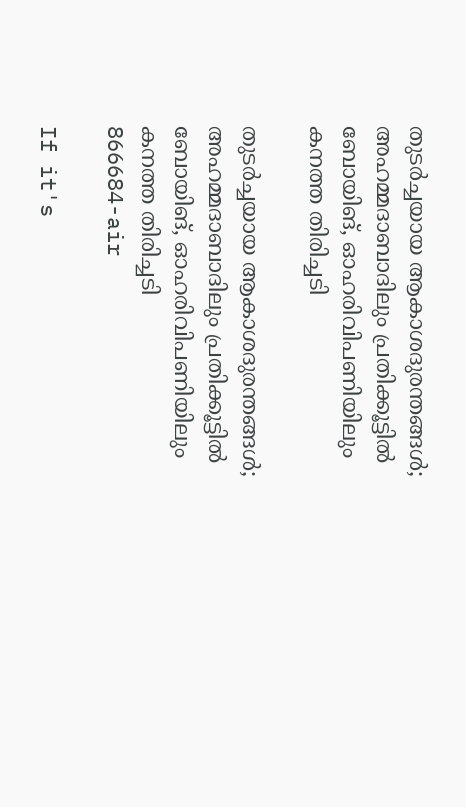തുടര്‍ച്ചയായ ആകാശദുരന്തങ്ങൾ; അഹമ്മദാബാദിലും പ്രതിക്കൂട്ടില്‍ ബോയിങ്, ഓഹരിവിപണിയിലും കനത്ത തിരിച്ചടി

തുടര്‍ച്ചയായ ആകാശദുരന്തങ്ങൾ; അഹമ്മദാബാദിലും പ്രതിക്കൂട്ടില്‍ ബോയിങ്, ഓഹരിവിപണിയിലും കനത്ത തിരിച്ചടി
866684-air

If it's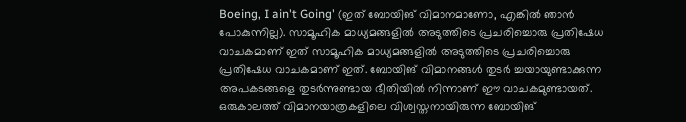Boeing, I ain't Going' (ഇത് ബോയിങ് വിമാനമാണോ, എങ്കില്‍ ഞാന്‍ പോകുന്നില്ല). സാമൂഹിക മാധ്യമങ്ങളില്‍ അടുത്തിടെ പ്രചരിച്ചൊരു പ്രതിഷേധ വാചകമാണ് ഇത് സാമൂഹിക മാധ്യമങ്ങളിൽ അടുത്തിടെ പ്രചരിച്ചൊരു പ്രതിഷേധ വാചകമാണ് ഇത്. ബോയിങ് വിമാനങ്ങൾ തുടർ ച്ചയായുണ്ടാക്കുന്ന അപകടങ്ങളെ തുടർന്നുണ്ടായ ഭീതിയിൽ നിന്നാണ് ഈ വാചകമുണ്ടായത്. ഒരുകാലത്ത് വിമാനയാത്രകളിലെ വിശ്വസ്തനായിരുന്ന ബോയിങ്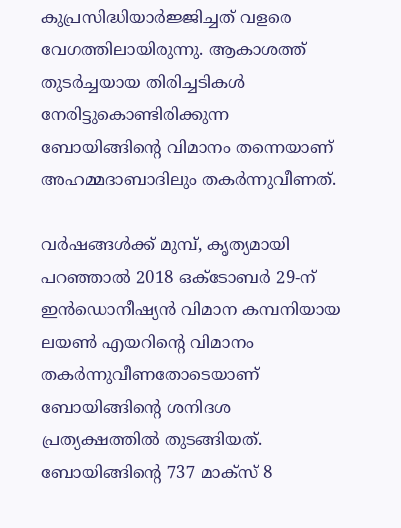കുപ്രസിദ്ധിയാർജ്ജിച്ചത് വളരെ വേഗത്തിലായിരുന്നു. ആകാശത്ത് തുടർച്ചയായ തിരിച്ചടികൾ നേരിട്ടുകൊണ്ടിരിക്കുന്ന ബോയിങ്ങിന്റെ വിമാനം തന്നെയാണ് അഹമ്മദാബാദിലും തകർന്നുവീണത്.

വർഷങ്ങൾക്ക് മുമ്പ്, കൃത്യമായി പറഞ്ഞാൽ 2018 ഒക്ടോബർ 29-ന് ഇൻഡൊനീഷ്യൻ വിമാന കമ്പനിയായ ലയൺ എയറിന്റെ വിമാനം തകർന്നുവീണതോടെയാണ് ബോയിങ്ങിന്റെ ശനിദശ പ്രത്യക്ഷത്തിൽ തുടങ്ങിയത്. ബോയിങ്ങിന്റെ 737 മാക്സ് 8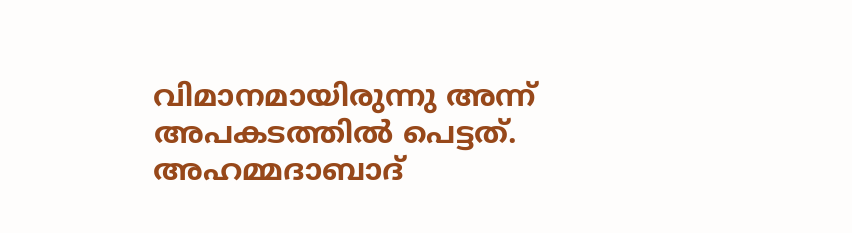വിമാനമായിരുന്നു അന്ന് അപകടത്തിൽ പെട്ടത്. അഹമ്മദാബാദ്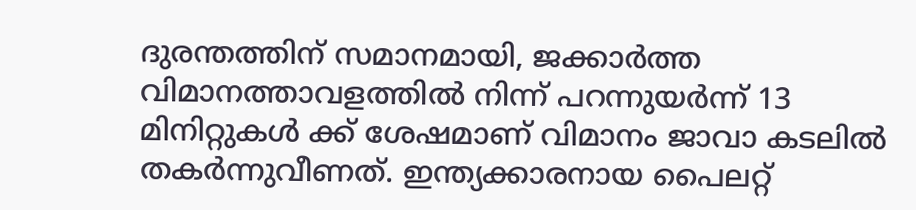ദുരന്തത്തിന് സമാനമായി, ജക്കാർത്ത വിമാനത്താവളത്തിൽ നിന്ന് പറന്നുയർന്ന് 13 മിനിറ്റുകൾ ക്ക് ശേഷമാണ് വിമാനം ജാവാ കടലിൽ തകർന്നുവീണത്. ഇന്ത്യക്കാരനായ പൈലറ്റ്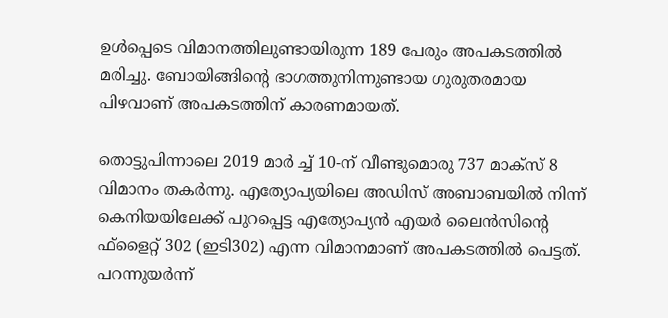ഉൾപ്പെടെ വിമാനത്തിലുണ്ടായിരുന്ന 189 പേരും അപകടത്തിൽ മരിച്ചു. ബോയിങ്ങിന്റെ ഭാഗത്തുനിന്നുണ്ടായ ഗുരുതരമായ പിഴവാണ് അപകടത്തിന് കാരണമായത്.

തൊട്ടുപിന്നാലെ 2019 മാർ ച്ച് 10-ന് വീണ്ടുമൊരു 737 മാക്സ് 8 വിമാനം തകർന്നു. എത്യോപ്യയിലെ അഡിസ് അബാബയിൽ നിന്ന് കെനിയയിലേക്ക് പുറപ്പെട്ട എത്യോപ്യൻ എയർ ലൈൻസിന്റെ ഫ്ളൈറ്റ് 302 (ഇടി302) എന്ന വിമാനമാണ് അപകടത്തിൽ പെട്ടത്. പറന്നുയർന്ന്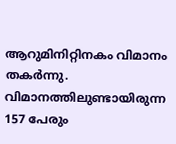ആറുമിനിറ്റിനകം വിമാനം തകർന്നു. വിമാനത്തിലുണ്ടായിരുന്ന 157 പേരും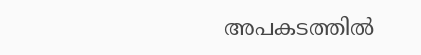അപകടത്തിൽ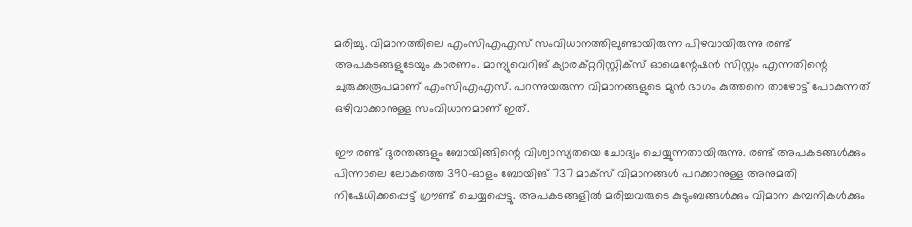മരിച്ചു. വിമാനത്തിലെ എംസിഎഎസ് സംവിധാനത്തിലുണ്ടായിരുന്ന പിഴവായിരുന്നു രണ്ട് അപകടങ്ങളുടേയും കാരണം. മാന്യുവെറിങ് ക്യാരക്റ്ററിസ്റ്റിക്സ് ഓഗ്മെന്റേഷൻ സിസ്റ്റം എന്നതിന്റെ ചുരുക്കരൂപമാണ് എംസിഎഎസ്. പറന്നുയരുന്ന വിമാനങ്ങളുടെ മുൻ ഭാഗം കുത്തനെ താഴോട്ട് പോകുന്നത് ഒഴിവാക്കാനുള്ള സംവിധാനമാണ് ഇത്.

ഈ രണ്ട് ദുരന്തങ്ങളും ബോയിങ്ങിന്റെ വിശ്വാസ്യതയെ ചോദ്യം ചെയ്യുന്നതായിരുന്നു. രണ്ട് അപകടങ്ങൾക്കും പിന്നാലെ ലോകത്തെ 390-ഓളം ബോയിങ് 737 മാക്സ് വിമാനങ്ങൾ പറക്കാനുള്ള അനുമതി നിഷേധിക്കപ്പെട്ട് ഗ്രൗണ്ട് ചെയ്യപ്പെട്ടു. അപകടങ്ങളിൽ മരിച്ചവരുടെ കുടുംബങ്ങൾക്കും വിമാന കമ്പനികൾക്കും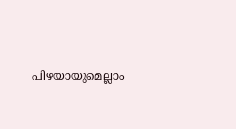പിഴയായുമെല്ലാം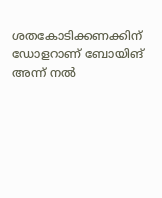ശതകോടിക്കണക്കിന് ഡോളറാണ് ബോയിങ് അന്ന് നൽ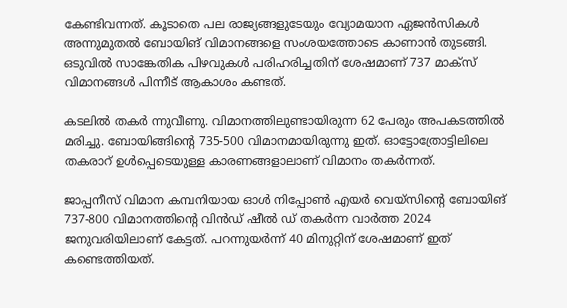കേണ്ടിവന്നത്. കൂടാതെ പല രാജ്യങ്ങളുടേയും വ്യോമയാന ഏജൻസികൾ അന്നുമുതൽ ബോയിങ് വിമാനങ്ങളെ സംശയത്തോടെ കാണാൻ തുടങ്ങി. ഒടുവിൽ സാങ്കേതിക പിഴവുകൾ പരിഹരിച്ചതിന് ശേഷമാണ് 737 മാക്സ് വിമാനങ്ങൾ പിന്നീട് ആകാശം കണ്ടത്.

കടലിൽ തകർ ന്നുവീണു. വിമാനത്തിലുണ്ടായിരുന്ന 62 പേരും അപകടത്തിൽ മരിച്ചു. ബോയിങ്ങിന്റെ 735-500 വിമാനമായിരുന്നു ഇത്. ഓട്ടോത്രോട്ടിലിലെ തകരാറ് ഉൾപ്പെടെയുള്ള കാരണങ്ങളാലാണ് വിമാനം തകർന്നത്.

ജാപ്പനീസ് വിമാന കമ്പനിയായ ഓൾ നിപ്പോൺ എയർ വെയ്സിന്റെ ബോയിങ് 737-800 വിമാനത്തിന്റെ വിൻഡ് ഷീൽ ഡ് തകർന്ന വാർത്ത 2024 ജനുവരിയിലാണ് കേട്ടത്. പറന്നുയർന്ന് 40 മിനുറ്റിന് ശേഷമാണ് ഇത് കണ്ടെത്തിയത്.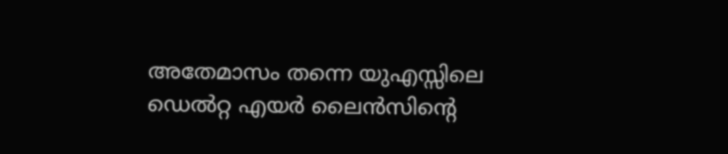അതേമാസം തന്നെ യുഎസ്സിലെ ഡെൽറ്റ എയർ ലൈൻസിന്റെ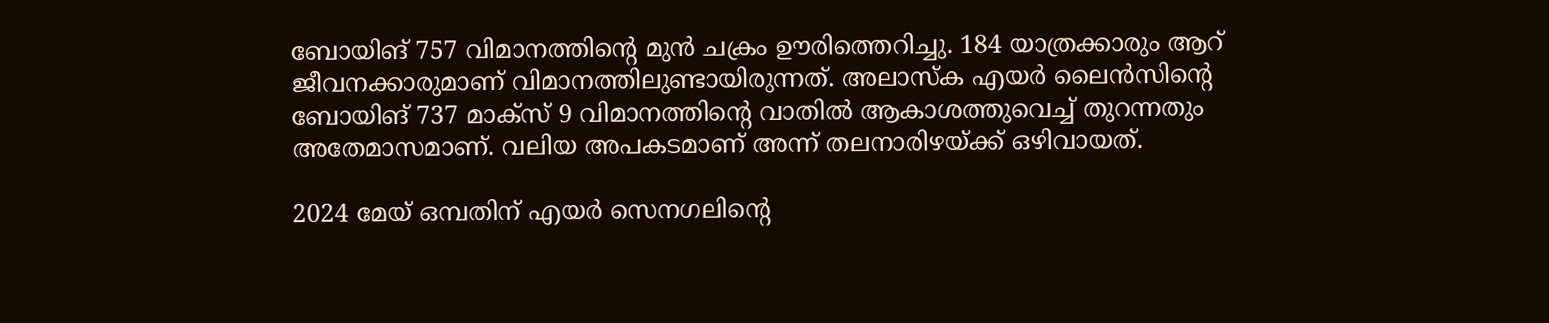ബോയിങ് 757 വിമാനത്തിന്റെ മുൻ ചക്രം ഊരിത്തെറിച്ചു. 184 യാത്രക്കാരും ആറ് ജീവനക്കാരുമാണ് വിമാനത്തിലുണ്ടായിരുന്നത്. അലാസ്ക എയർ ലൈൻസിന്റെ ബോയിങ് 737 മാക്സ് 9 വിമാനത്തിന്റെ വാതിൽ ആകാശത്തുവെച്ച് തുറന്നതും അതേമാസമാണ്. വലിയ അപകടമാണ് അന്ന് തലനാരിഴയ്ക്ക് ഒഴിവായത്.

2024 മേയ് ഒമ്പതിന് എയർ സെനഗലിന്റെ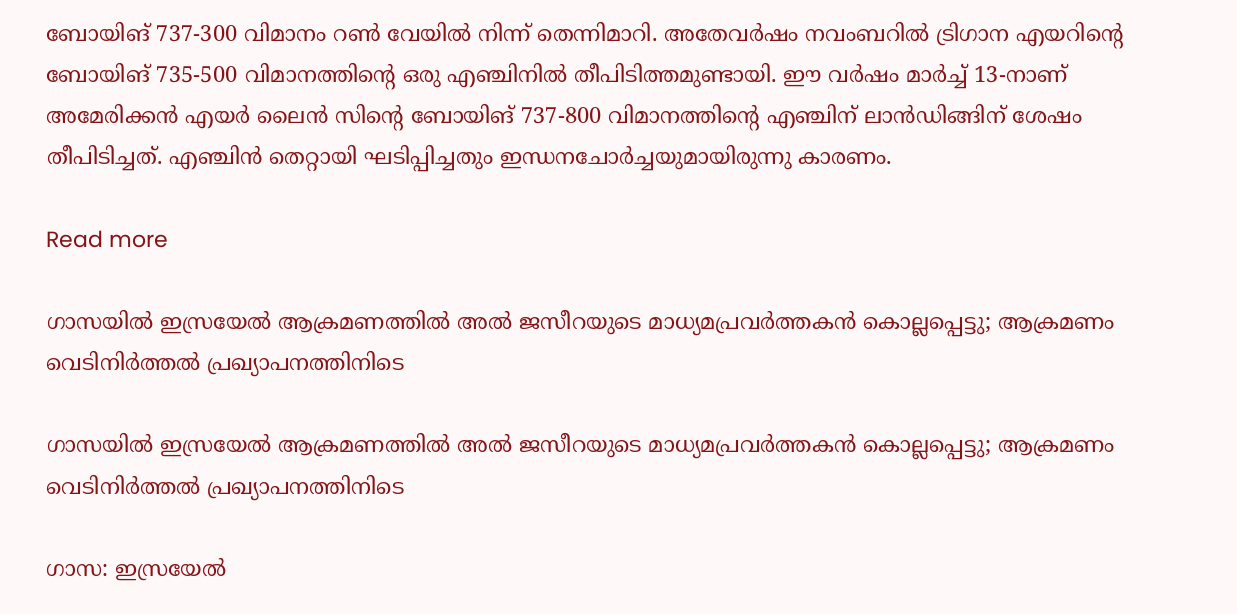ബോയിങ് 737-300 വിമാനം റൺ വേയിൽ നിന്ന് തെന്നിമാറി. അതേവർഷം നവംബറിൽ ട്രിഗാന എയറിന്റെ ബോയിങ് 735-500 വിമാനത്തിന്റെ ഒരു എഞ്ചിനില്‍ തീപിടിത്തമുണ്ടായി. ഈ വർഷം മാർച്ച് 13-നാണ് അമേരിക്കൻ എയർ ലൈൻ സിന്റെ ബോയിങ് 737-800 വിമാനത്തിന്റെ എഞ്ചിന് ലാൻഡിങ്ങിന് ശേഷം തീപിടിച്ചത്. എഞ്ചിൻ തെറ്റായി ഘടിപ്പിച്ചതും ഇന്ധനചോർച്ചയുമായിരുന്നു കാരണം.

Read more

ഗാസയിൽ ഇസ്രയേൽ ആക്രമണത്തിൽ അൽ ജസീറയുടെ മാധ്യമപ്രവർത്തകൻ കൊല്ലപ്പെട്ടു; ആക്രമണം വെടിനിർത്തൽ പ്രഖ്യാപനത്തിനിടെ

ഗാസയിൽ ഇസ്രയേൽ ആക്രമണത്തിൽ അൽ ജസീറയുടെ മാധ്യമപ്രവർത്തകൻ കൊല്ലപ്പെട്ടു; ആക്രമണം വെടിനിർത്തൽ പ്രഖ്യാപനത്തിനിടെ

ഗാസ: ഇസ്രയേൽ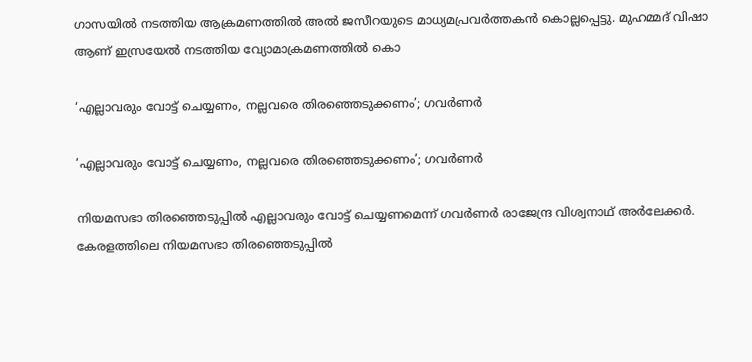ഗാസയിൽ നടത്തിയ ആക്രമണത്തിൽ അൽ ജസീറയുടെ മാധ്യമപ്രവർത്തകൻ കൊല്ലപ്പെട്ടു. മുഹമ്മദ് വിഷാ ആണ് ഇസ്രയേൽ നടത്തിയ വ്യോമാക്രമണത്തിൽ കൊ

‘എല്ലാവരും വോട്ട് ചെയ്യണം, നല്ലവരെ തിരഞ്ഞെടുക്കണം’; ഗവർണർ

‘എല്ലാവരും വോട്ട് ചെയ്യണം, നല്ലവരെ തിരഞ്ഞെടുക്കണം’; ഗവർണർ

നിയമസഭാ തിരഞ്ഞെടുപ്പിൽ എല്ലാവരും വോട്ട് ചെയ്യണമെന്ന് ഗവർണർ രാജേന്ദ്ര വിശ്വനാഥ് അർലേക്കർ. കേരളത്തിലെ നിയമസഭാ തിരഞ്ഞെടുപ്പിൽ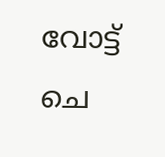വോട്ട് ചെ